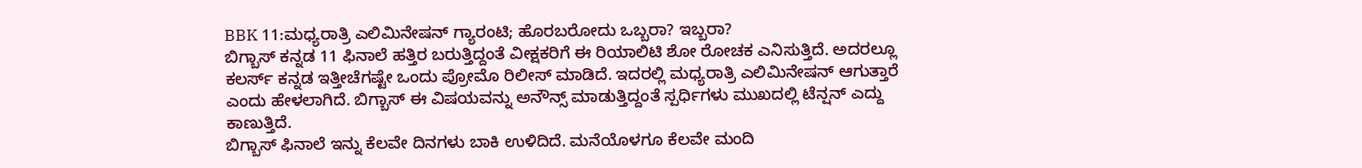BBK 11:ಮಧ್ಯರಾತ್ರಿ ಎಲಿಮಿನೇಷನ್ ಗ್ಯಾರಂಟಿ; ಹೊರಬರೋದು ಒಬ್ಬರಾ? ಇಬ್ಬರಾ?
ಬಿಗ್ಬಾಸ್ ಕನ್ನಡ 11 ಫಿನಾಲೆ ಹತ್ತಿರ ಬರುತ್ತಿದ್ದಂತೆ ವೀಕ್ಷಕರಿಗೆ ಈ ರಿಯಾಲಿಟಿ ಶೋ ರೋಚಕ ಎನಿಸುತ್ತಿದೆ. ಅದರಲ್ಲೂ ಕಲರ್ಸ್ ಕನ್ನಡ ಇತ್ತೀಚೆಗಷ್ಟೇ ಒಂದು ಪ್ರೋಮೊ ರಿಲೀಸ್ ಮಾಡಿದೆ. ಇದರಲ್ಲಿ ಮಧ್ಯರಾತ್ರಿ ಎಲಿಮಿನೇಷನ್ ಆಗುತ್ತಾರೆ ಎಂದು ಹೇಳಲಾಗಿದೆ. ಬಿಗ್ಬಾಸ್ ಈ ವಿಷಯವನ್ನು ಅನೌನ್ಸ್ ಮಾಡುತ್ತಿದ್ದಂತೆ ಸ್ಪರ್ಧಿಗಳು ಮುಖದಲ್ಲಿ ಟೆನ್ಷನ್ ಎದ್ದು ಕಾಣುತ್ತಿದೆ.
ಬಿಗ್ಬಾಸ್ ಫಿನಾಲೆ ಇನ್ನು ಕೆಲವೇ ದಿನಗಳು ಬಾಕಿ ಉಳಿದಿದೆ. ಮನೆಯೊಳಗೂ ಕೆಲವೇ ಮಂದಿ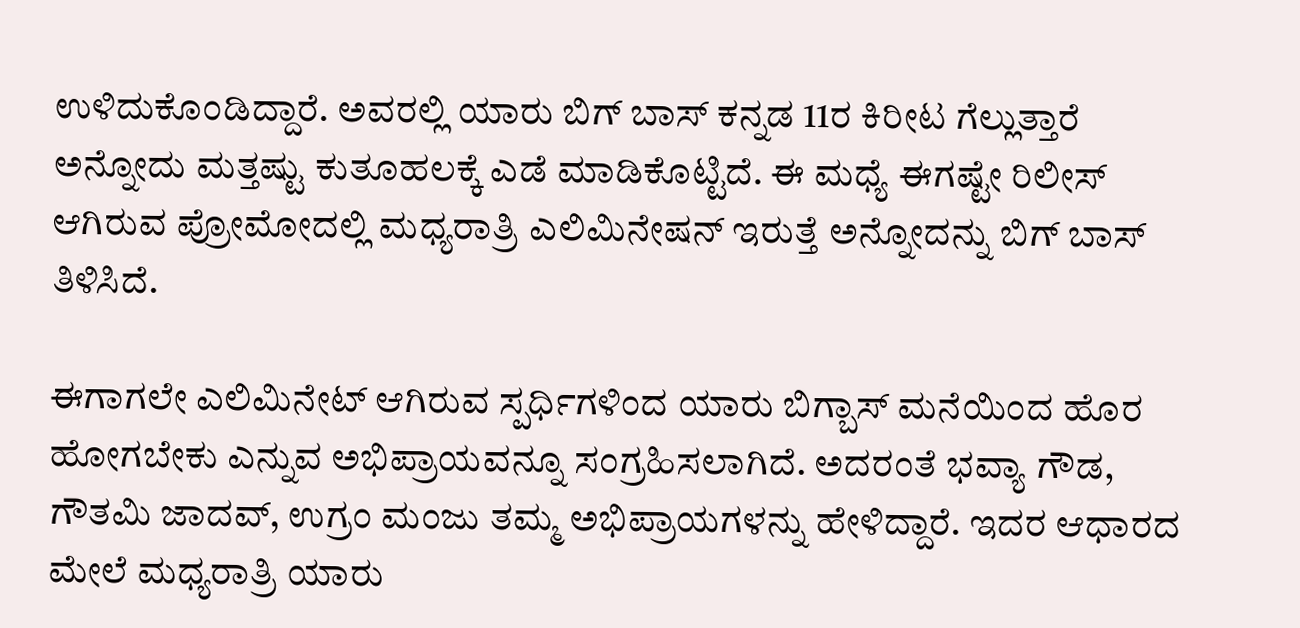ಉಳಿದುಕೊಂಡಿದ್ದಾರೆ. ಅವರಲ್ಲಿ ಯಾರು ಬಿಗ್ ಬಾಸ್ ಕನ್ನಡ 11ರ ಕಿರೀಟ ಗೆಲ್ಲುತ್ತಾರೆ ಅನ್ನೋದು ಮತ್ತಷ್ಟು ಕುತೂಹಲಕ್ಕೆ ಎಡೆ ಮಾಡಿಕೊಟ್ಟಿದೆ. ಈ ಮಧ್ಯೆ ಈಗಷ್ಟೇ ರಿಲೀಸ್ ಆಗಿರುವ ಪ್ರೋಮೋದಲ್ಲಿ ಮಧ್ಯರಾತ್ರಿ ಎಲಿಮಿನೇಷನ್ ಇರುತ್ತೆ ಅನ್ನೋದನ್ನು ಬಿಗ್ ಬಾಸ್ ತಿಳಿಸಿದೆ.

ಈಗಾಗಲೇ ಎಲಿಮಿನೇಟ್ ಆಗಿರುವ ಸ್ಪರ್ಧಿಗಳಿಂದ ಯಾರು ಬಿಗ್ಬಾಸ್ ಮನೆಯಿಂದ ಹೊರ ಹೋಗಬೇಕು ಎನ್ನುವ ಅಭಿಪ್ರಾಯವನ್ನೂ ಸಂಗ್ರಹಿಸಲಾಗಿದೆ. ಅದರಂತೆ ಭವ್ಯಾ ಗೌಡ, ಗೌತಮಿ ಜಾದವ್, ಉಗ್ರಂ ಮಂಜು ತಮ್ಮ ಅಭಿಪ್ರಾಯಗಳನ್ನು ಹೇಳಿದ್ದಾರೆ. ಇದರ ಆಧಾರದ ಮೇಲೆ ಮಧ್ಯರಾತ್ರಿ ಯಾರು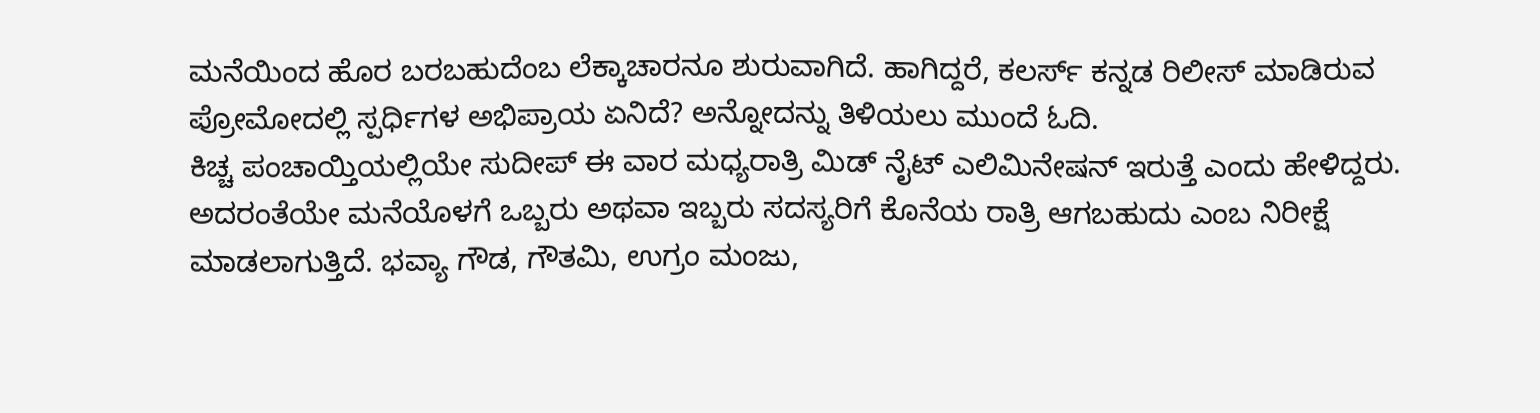ಮನೆಯಿಂದ ಹೊರ ಬರಬಹುದೆಂಬ ಲೆಕ್ಕಾಚಾರನೂ ಶುರುವಾಗಿದೆ. ಹಾಗಿದ್ದರೆ, ಕಲರ್ಸ್ ಕನ್ನಡ ರಿಲೀಸ್ ಮಾಡಿರುವ ಪ್ರೋಮೋದಲ್ಲಿ ಸ್ಪರ್ಧಿಗಳ ಅಭಿಪ್ರಾಯ ಏನಿದೆ? ಅನ್ನೋದನ್ನು ತಿಳಿಯಲು ಮುಂದೆ ಓದಿ.
ಕಿಚ್ಚ ಪಂಚಾಯ್ತಿಯಲ್ಲಿಯೇ ಸುದೀಪ್ ಈ ವಾರ ಮಧ್ಯರಾತ್ರಿ ಮಿಡ್ ನೈಟ್ ಎಲಿಮಿನೇಷನ್ ಇರುತ್ತೆ ಎಂದು ಹೇಳಿದ್ದರು. ಅದರಂತೆಯೇ ಮನೆಯೊಳಗೆ ಒಬ್ಬರು ಅಥವಾ ಇಬ್ಬರು ಸದಸ್ಯರಿಗೆ ಕೊನೆಯ ರಾತ್ರಿ ಆಗಬಹುದು ಎಂಬ ನಿರೀಕ್ಷೆ ಮಾಡಲಾಗುತ್ತಿದೆ. ಭವ್ಯಾ ಗೌಡ, ಗೌತಮಿ, ಉಗ್ರಂ ಮಂಜು,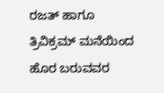ರಜತ್ ಹಾಗೂ ತ್ರಿವಿಕ್ರಮ್ ಮನೆಯಿಂದ ಹೊರ ಬರುವವರ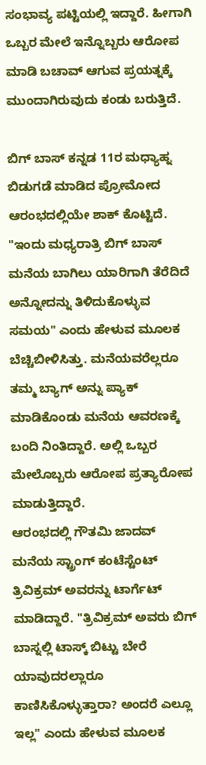ಸಂಭಾವ್ಯ ಪಟ್ಟಿಯಲ್ಲಿ ಇದ್ದಾರೆ. ಹೀಗಾಗಿ ಒಬ್ಬರ ಮೇಲೆ ಇನ್ನೊಬ್ಬರು ಆರೋಪ ಮಾಡಿ ಬಚಾವ್ ಆಗುವ ಪ್ರಯತ್ನಕ್ಕೆ ಮುಂದಾಗಿರುವುದು ಕಂಡು ಬರುತ್ತಿದೆ.

ಬಿಗ್ ಬಾಸ್ ಕನ್ನಡ 11ರ ಮಧ್ಯಾಹ್ನ ಬಿಡುಗಡೆ ಮಾಡಿದ ಪ್ರೋಮೋದ ಆರಂಭದಲ್ಲಿಯೇ ಶಾಕ್ ಕೊಟ್ಟಿದೆ. "ಇಂದು ಮಧ್ಯರಾತ್ರಿ ಬಿಗ್ ಬಾಸ್ ಮನೆಯ ಬಾಗಿಲು ಯಾರಿಗಾಗಿ ತೆರೆದಿದೆ ಅನ್ನೋದನ್ನು ತಿಳಿದುಕೊಳ್ಳುವ ಸಮಯ" ಎಂದು ಹೇಳುವ ಮೂಲಕ ಬೆಚ್ಚಿಬೀಳಿಸಿತ್ತು. ಮನೆಯವರೆಲ್ಲರೂ ತಮ್ಮ ಬ್ಯಾಗ್ ಅನ್ನು ಪ್ಯಾಕ್ ಮಾಡಿಕೊಂಡು ಮನೆಯ ಆವರಣಕ್ಕೆ ಬಂದಿ ನಿಂತಿದ್ದಾರೆ. ಅಲ್ಲಿ ಒಬ್ಬರ ಮೇಲೊಬ್ಬರು ಆರೋಪ ಪ್ರತ್ಯಾರೋಪ ಮಾಡುತ್ತಿದ್ದಾರೆ.
ಆರಂಭದಲ್ಲಿ ಗೌತಮಿ ಜಾದವ್ ಮನೆಯ ಸ್ಟ್ರಾಂಗ್ ಕಂಟೆಸ್ಟೆಂಟ್ ತ್ರಿವಿಕ್ರಮ್ ಅವರನ್ನು ಟಾರ್ಗೆಟ್ ಮಾಡಿದ್ದಾರೆ. "ತ್ರಿವಿಕ್ರಮ್ ಅವರು ಬಿಗ್ ಬಾಸ್ನಲ್ಲಿ ಟಾಸ್ಕ್ ಬಿಟ್ಟು ಬೇರೆ ಯಾವುದರಲ್ಲಾರೂ ಕಾಣಿಸಿಕೊಳ್ಳುತ್ತಾರಾ? ಅಂದರೆ ಎಲ್ಲೂ ಇಲ್ಲ" ಎಂದು ಹೇಳುವ ಮೂಲಕ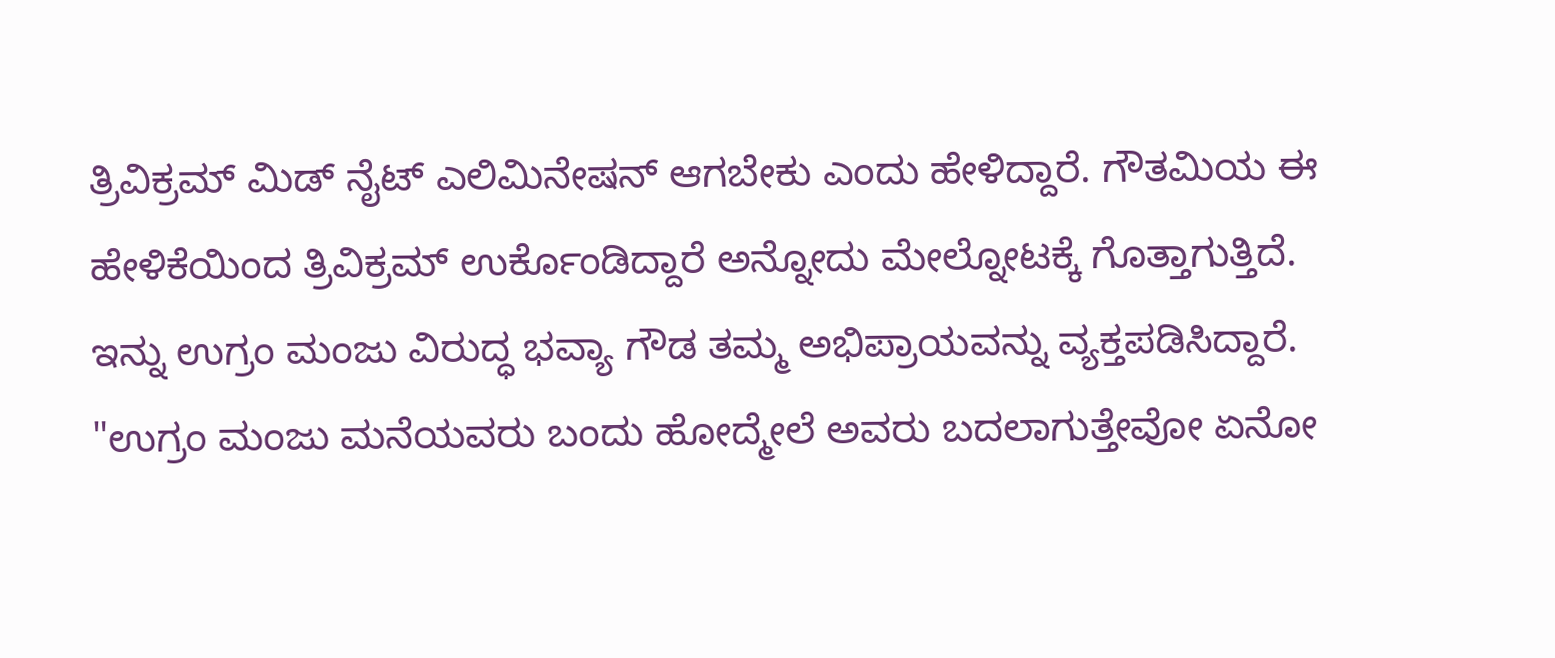ತ್ರಿವಿಕ್ರಮ್ ಮಿಡ್ ನೈಟ್ ಎಲಿಮಿನೇಷನ್ ಆಗಬೇಕು ಎಂದು ಹೇಳಿದ್ದಾರೆ. ಗೌತಮಿಯ ಈ ಹೇಳಿಕೆಯಿಂದ ತ್ರಿವಿಕ್ರಮ್ ಉರ್ಕೊಂಡಿದ್ದಾರೆ ಅನ್ನೋದು ಮೇಲ್ನೋಟಕ್ಕೆ ಗೊತ್ತಾಗುತ್ತಿದೆ.
ಇನ್ನು ಉಗ್ರಂ ಮಂಜು ವಿರುದ್ಧ ಭವ್ಯಾ ಗೌಡ ತಮ್ಮ ಅಭಿಪ್ರಾಯವನ್ನು ವ್ಯಕ್ತಪಡಿಸಿದ್ದಾರೆ. "ಉಗ್ರಂ ಮಂಜು ಮನೆಯವರು ಬಂದು ಹೋದ್ಮೇಲೆ ಅವರು ಬದಲಾಗುತ್ತೇವೋ ಏನೋ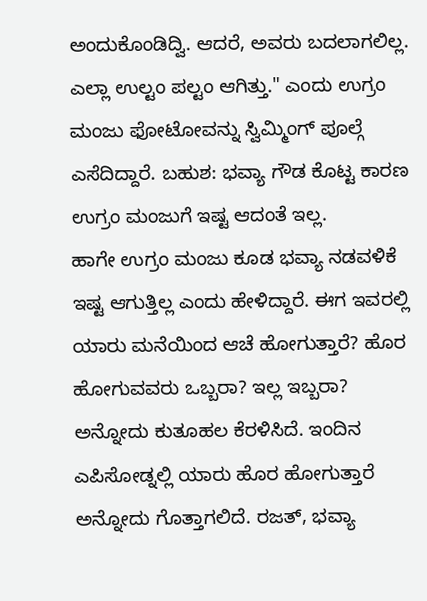ಅಂದುಕೊಂಡಿದ್ವಿ. ಆದರೆ, ಅವರು ಬದಲಾಗಲಿಲ್ಲ. ಎಲ್ಲಾ ಉಲ್ಟಂ ಪಲ್ಟಂ ಆಗಿತ್ತು." ಎಂದು ಉಗ್ರಂ ಮಂಜು ಫೋಟೋವನ್ನು ಸ್ವಿಮ್ಮಿಂಗ್ ಪೂಲ್ಗೆ ಎಸೆದಿದ್ದಾರೆ. ಬಹುಶ: ಭವ್ಯಾ ಗೌಡ ಕೊಟ್ಟ ಕಾರಣ ಉಗ್ರಂ ಮಂಜುಗೆ ಇಷ್ಟ ಆದಂತೆ ಇಲ್ಲ.
ಹಾಗೇ ಉಗ್ರಂ ಮಂಜು ಕೂಡ ಭವ್ಯಾ ನಡವಳಿಕೆ ಇಷ್ಟ ಆಗುತ್ತಿಲ್ಲ ಎಂದು ಹೇಳಿದ್ದಾರೆ. ಈಗ ಇವರಲ್ಲಿ ಯಾರು ಮನೆಯಿಂದ ಆಚೆ ಹೋಗುತ್ತಾರೆ? ಹೊರ ಹೋಗುವವರು ಒಬ್ಬರಾ? ಇಲ್ಲ ಇಬ್ಬರಾ? ಅನ್ನೋದು ಕುತೂಹಲ ಕೆರಳಿಸಿದೆ. ಇಂದಿನ ಎಪಿಸೋಡ್ನಲ್ಲಿ ಯಾರು ಹೊರ ಹೋಗುತ್ತಾರೆ ಅನ್ನೋದು ಗೊತ್ತಾಗಲಿದೆ. ರಜತ್, ಭವ್ಯಾ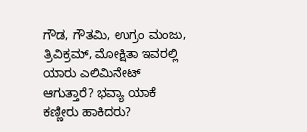ಗೌಡ, ಗೌತಮಿ, ಉಗ್ರಂ ಮಂಜು, ತ್ರಿವಿಕ್ರಮ್, ಮೋಕ್ಷಿತಾ ಇವರಲ್ಲಿ ಯಾರು ಎಲಿಮಿನೇಟ್ ಆಗುತ್ತಾರೆ? ಭವ್ಯಾ ಯಾಕೆ ಕಣ್ಣೀರು ಹಾಕಿದರು?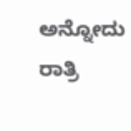ಅನ್ನೋದು ರಾತ್ರಿ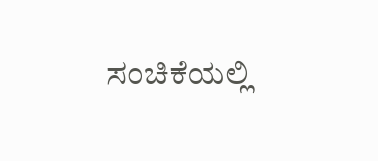ಸಂಚಿಕೆಯಲ್ಲಿ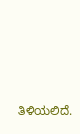ತಿಳಿಯಲಿದೆ.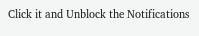Click it and Unblock the Notifications